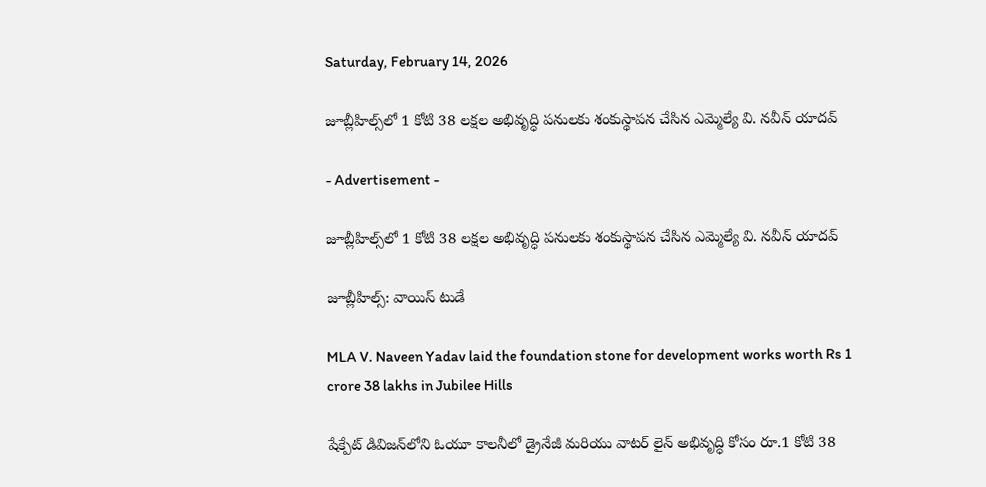Saturday, February 14, 2026

జూబ్లీహిల్స్‌లో 1 కోటి 38 లక్షల అభివృద్ధి పనులకు శంకుస్థాపన చేసిన ఎమ్మెల్యే వి. నవీన్ యాదవ్

- Advertisement -

జూబ్లీహిల్స్‌లో 1 కోటి 38 లక్షల అభివృద్ధి పనులకు శంకుస్థాపన చేసిన ఎమ్మెల్యే వి. నవీన్ యాదవ్

జూబ్లీహిల్స్: వాయిస్ టుడే

MLA V. Naveen Yadav laid the foundation stone for development works worth Rs 1 crore 38 lakhs in Jubilee Hills

షేక్పేట్ డివిజన్‌లోని ఓయూ కాలనీలో డ్రైనేజీ మరియు వాటర్ లైన్ అభివృద్ధి కోసం రూ.1 కోటి 38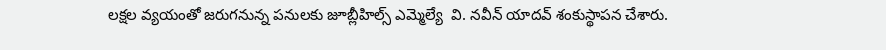లక్షల వ్యయంతో జరుగనున్న పనులకు జూబ్లీహిల్స్ ఎమ్మెల్యే  వి. నవీన్ యాదవ్ శంకుస్థాపన చేశారు.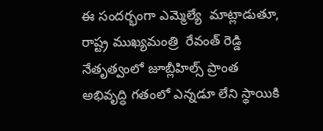ఈ సందర్భంగా ఎమ్మెల్యే  మాట్లాడుతూ, రాష్ట్ర ముఖ్యమంత్రి  రేవంత్ రెడ్డి  నేతృత్వంలో జూబ్లీహిల్స్ ప్రాంత అభివృద్ధి గతంలో ఎన్నడూ లేని స్థాయికి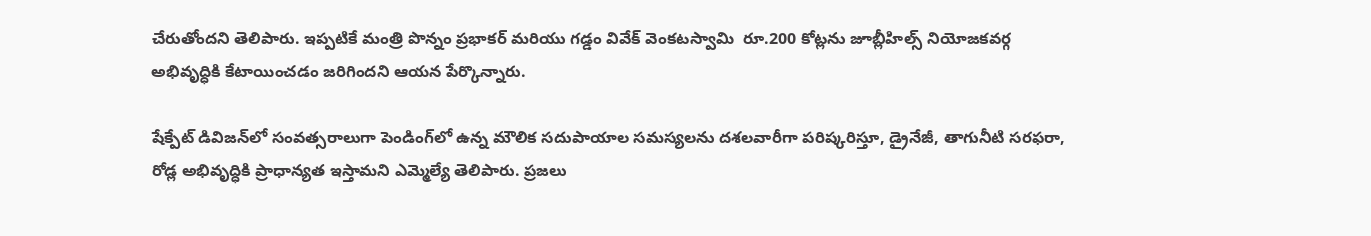చేరుతోందని తెలిపారు. ఇప్పటికే మంత్రి పొన్నం ప్రభాకర్ మరియు గడ్డం వివేక్ వెంకటస్వామి  రూ.200 కోట్లను జూబ్లీహిల్స్ నియోజకవర్గ అభివృద్ధికి కేటాయించడం జరిగిందని ఆయన పేర్కొన్నారు.

షేక్పేట్ డివిజన్‌లో సంవత్సరాలుగా పెండింగ్‌లో ఉన్న మౌలిక సదుపాయాల సమస్యలను దశలవారీగా పరిష్కరిస్తూ, డ్రైనేజీ, తాగునీటి సరఫరా, రోడ్ల అభివృద్ధికి ప్రాధాన్యత ఇస్తామని ఎమ్మెల్యే తెలిపారు. ప్రజలు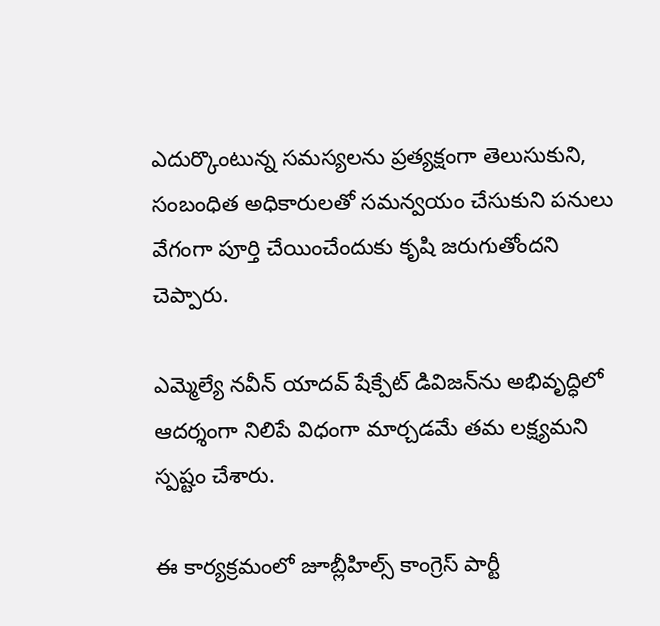ఎదుర్కొంటున్న సమస్యలను ప్రత్యక్షంగా తెలుసుకుని, సంబంధిత అధికారులతో సమన్వయం చేసుకుని పనులు వేగంగా పూర్తి చేయించేందుకు కృషి జరుగుతోందని చెప్పారు.

ఎమ్మెల్యే నవీన్ యాదవ్ షేక్పేట్ డివిజన్‌ను అభివృద్ధిలో ఆదర్శంగా నిలిపే విధంగా మార్చడమే తమ లక్ష్యమని స్పష్టం చేశారు.

ఈ కార్యక్రమంలో జూబ్లీహిల్స్ కాంగ్రెస్ పార్టీ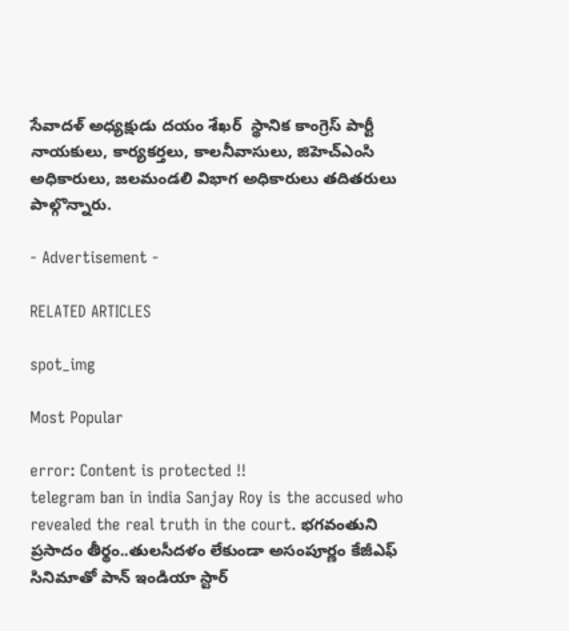సేవాదళ్ అధ్యక్షుడు దయం శేఖర్  స్థానిక కాంగ్రెస్ పార్టీ నాయకులు, కార్యకర్తలు, కాలనీవాసులు, జిహెచ్ఎంసి అధికారులు, జలమండలి విభాగ అధికారులు తదితరులు పాల్గొన్నారు.

- Advertisement -

RELATED ARTICLES

spot_img

Most Popular

error: Content is protected !!
telegram ban in india Sanjay Roy is the accused who revealed the real truth in the court. భగవంతుని ప్రసాదం తీర్థం..తులసీదళం లేకుండా అసంపూర్ణం కేజీఎఫ్ సినిమాతో పాన్ ఇండియా స్టార్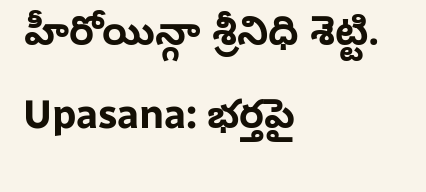హీరోయిన్గా శ్రీనిధి శెట్టి. Upasana: భర్తపై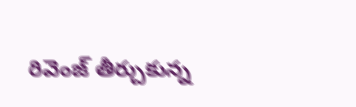రివెంజ్ తీర్చుకున్న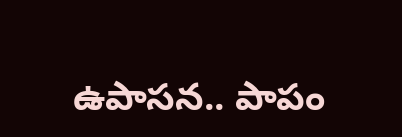ఉపాసన.. పాపం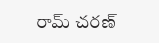రామ్ చరణ్